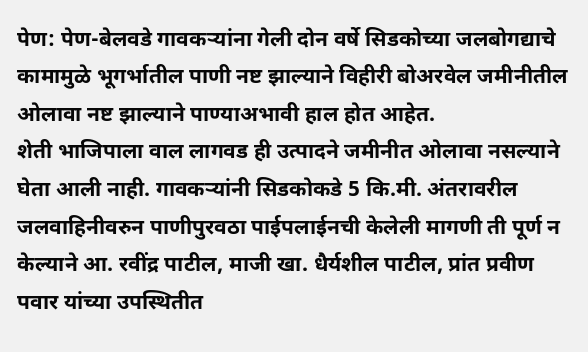पेण: पेण-बेलवडे गावकऱ्यांना गेली दोन वर्षे सिडकोच्या जलबोगद्याचे कामामुळे भूगर्भातील पाणी नष्ट झाल्याने विहीरी बोअरवेल जमीनीतील ओलावा नष्ट झाल्याने पाण्याअभावी हाल होत आहेत.
शेती भाजिपाला वाल लागवड ही उत्पादने जमीनीत ओलावा नसल्याने घेता आली नाही. गावकऱ्यांनी सिडकोकडे 5 कि.मी. अंतरावरील जलवाहिनीवरुन पाणीपुरवठा पाईपलाईनची केलेली मागणी ती पूर्ण न केल्याने आ. रवींद्र पाटील, माजी खा. धैर्यशील पाटील, प्रांत प्रवीण पवार यांच्या उपस्थितीत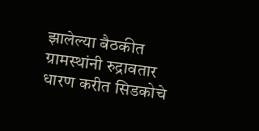झालेल्या बैठकीत ग्रामस्थांनी रुद्रावतार धारण करीत सिडकोचे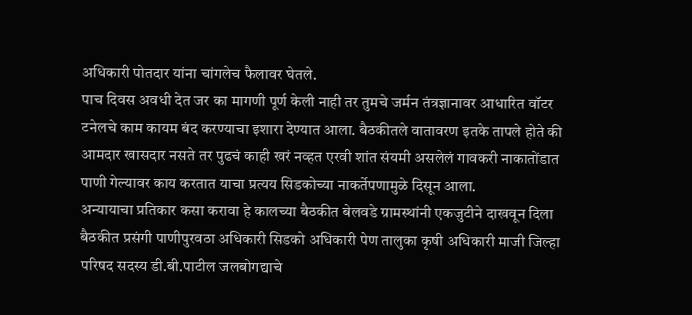अधिकारी पोतदार यांना चांगलेच फैलावर घेतले.
पाच दिवस अवधी देत जर का मागणी पूर्ण केली नाही तर तुमचे जर्मन तंत्रज्ञानावर आधारित वॉटर टनेलचे काम कायम बंद करण्याचा इशारा देण्यात आला. बैठकीतले वातावरण इतके तापले होते की आमदार खासदार नसते तर पुढचं काही खरं नव्हत एरवी शांत संयमी असलेलं गावकरी नाकातोंडात पाणी गेल्यावर काय करतात याचा प्रत्यय सिडकोच्या नाकर्तेपणामुळे दिसून आला.
अन्यायाचा प्रतिकार कसा करावा हे कालच्या बैठकीत बेलवडे ग्रामस्थांनी एकजुटीने दाखवून दिला बैठकीत प्रसंगी पाणीपुरवठा अधिकारी सिडको अधिकारी पेण तालुका कृषी अधिकारी माजी जिल्हा परिषद सदस्य डी.बी.पाटील जलबोगद्याचे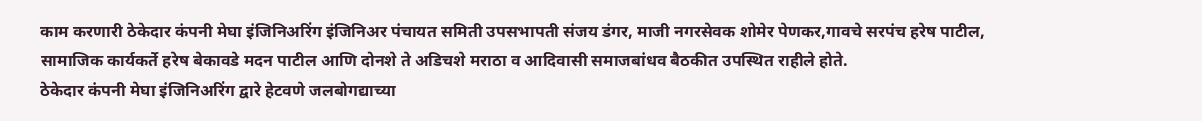काम करणारी ठेकेदार कंपनी मेघा इंजिनिअरिंग इंजिनिअर पंचायत समिती उपसभापती संजय डंगर, माजी नगरसेवक शोमेर पेणकर,गावचे सरपंच हरेष पाटील, सामाजिक कार्यकर्ते हरेष बेकावडे मदन पाटील आणि दोनशे ते अडिचशे मराठा व आदिवासी समाजबांधव बैठकीत उपस्थित राहीले होते.
ठेकेदार कंपनी मेघा इंजिनिअरिंग द्वारे हेटवणे जलबोगद्याच्या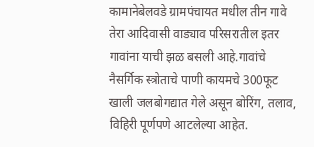कामानेबेलवडे ग्रामपंचायत मधील तीन गावे तेरा आदिवासी वाड्याव परिसरातील इतर गावांना याची झळ बसली आहे.गावांचे नैसर्गिक स्त्रोताचे पाणी कायमचे 300फूट खाली जलबोगद्यात गेले असून बोरिंग, तलाव, विहिरी पूर्णपणे आटलेल्या आहेत.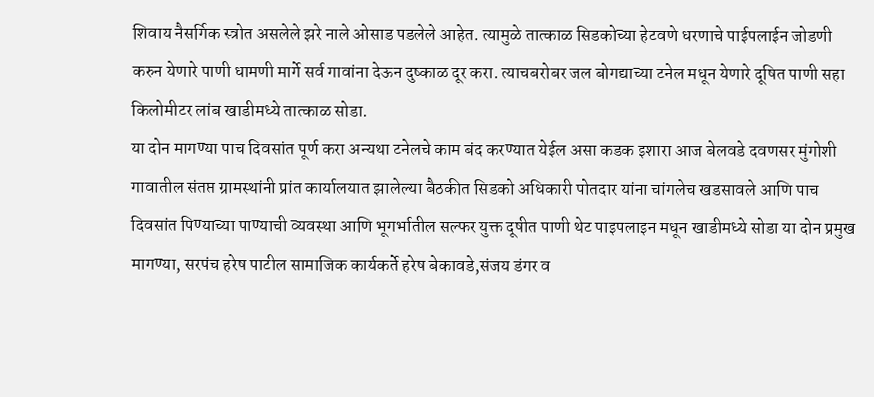शिवाय नैसर्गिक स्त्रोत असलेले झरे नाले ओसाड पडलेले आहेत. त्यामुळे तात्काळ सिडकोच्या हेटवणे धरणाचे पाईपलाईन जोडणी करुन येणारे पाणी धामणी मार्गे सर्व गावांना देऊन दुष्काळ दूर करा. त्याचबरोबर जल बोगद्याच्या टनेल मधून येणारे दूषित पाणी सहा किलोमीटर लांब खाडीमध्ये तात्काळ सोडा.
या दोन मागण्या पाच दिवसांत पूर्ण करा अन्यथा टनेलचे काम बंद करण्यात येईल असा कडक इशारा आज बेलवडे दवणसर मुंगोशी गावातील संतप्त ग्रामस्थांनी प्रांत कार्यालयात झालेल्या बैठकीत सिडको अधिकारी पोतदार यांना चांगलेच खडसावले आणि पाच दिवसांत पिण्याच्या पाण्याची व्यवस्था आणि भूगर्भातील सल्फर युक्त दूषीत पाणी थेट पाइपलाइन मधून खाडीमध्ये सोडा या दोन प्रमुख मागण्या, सरपंच हरेष पाटील सामाजिक कार्यकर्ते हरेष बेकावडे,संजय डंगर व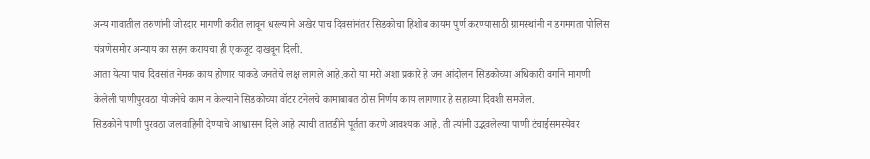अन्य गावातील तरुणांनी जोरदार मागणी करीत लावून धरल्याने अखेर पाच दिवसांनंतर सिडकोचा हिशोब कायम पुर्ण करण्यासाठी ग्रामस्थांनी न डगमगता पोलिस यंत्रणेसमोर अन्याय का सहन करायचा ही एकजूट दाखवून दिली.
आता येत्या पाच दिवसांत नेमक काय होणार याकडे जनतेचे लक्ष लागले आहे.करो या मरो अशा प्रकारे हे जन आंदोलन सिडकोच्या अधिकारी वर्गाने मागणी केलेली पाणीपुरवठा योजनेचे काम न केल्याने सिडकोच्या वॉटर टनेलचे कामाबाबत ठोस निर्णय काय लागणार हे सहाव्या दिवशी समजेल.
सिडकोने पाणी पुरवठा जलवाहिनी देण्याचे आश्वासन दिले आहे त्याची तातडीने पूर्तता करणे आवश्यक आहे. ती त्यांनी उद्भवलेल्या पाणी टंचाईसमस्येवर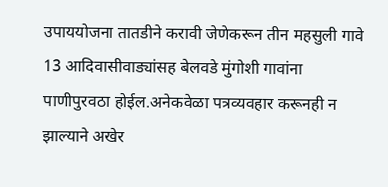उपाययोजना तातडीने करावी जेणेकरून तीन महसुली गावे 13 आदिवासीवाड्यांसह बेलवडे मुंगोशी गावांना पाणीपुरवठा होईल.अनेकवेळा पत्रव्यवहार करूनही न झाल्याने अखेर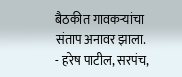बैठकीत गावकऱ्यांचा संताप अनावर झाला.
- हरेष पाटील, सरपंच,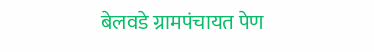बेलवडे ग्रामपंचायत पेण